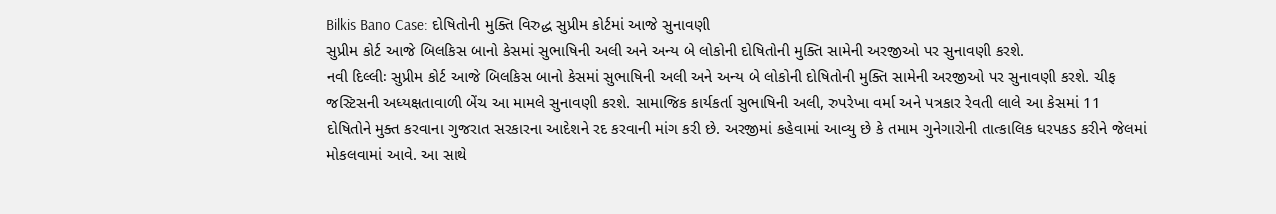Bilkis Bano Case: દોષિતોની મુક્તિ વિરુદ્ધ સુપ્રીમ કોર્ટમાં આજે સુનાવણી
સુપ્રીમ કોર્ટ આજે બિલકિસ બાનો કેસમાં સુભાષિની અલી અને અન્ય બે લોકોની દોષિતોની મુક્તિ સામેની અરજીઓ પર સુનાવણી કરશે.
નવી દિલ્લીઃ સુપ્રીમ કોર્ટ આજે બિલકિસ બાનો કેસમાં સુભાષિની અલી અને અન્ય બે લોકોની દોષિતોની મુક્તિ સામેની અરજીઓ પર સુનાવણી કરશે. ચીફ જસ્ટિસની અધ્યક્ષતાવાળી બેંચ આ મામલે સુનાવણી કરશે. સામાજિક કાર્યકર્તા સુભાષિની અલી, રુપરેખા વર્મા અને પત્રકાર રેવતી લાલે આ કેસમાં 11 દોષિતોને મુક્ત કરવાના ગુજરાત સરકારના આદેશને રદ કરવાની માંગ કરી છે. અરજીમાં કહેવામાં આવ્યુ છે કે તમામ ગુનેગારોની તાત્કાલિક ધરપકડ કરીને જેલમાં મોકલવામાં આવે. આ સાથે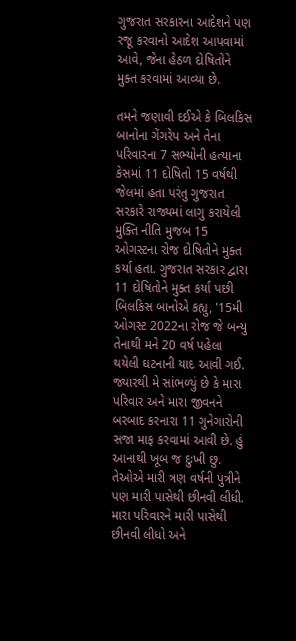ગુજરાત સરકારના આદેશને પણ રજૂ કરવાનો આદેશ આપવામાં આવે, જેના હેઠળ દોષિતોને મુક્ત કરવામાં આવ્યા છે.

તમને જણાવી દઈએ કે બિલકિસ બાનોના ગેંગરેપ અને તેના પરિવારના 7 સભ્યોની હત્યાના કેસમાં 11 દોષિતો 15 વર્ષથી જેલમાં હતા પરંતુ ગુજરાત સરકારે રાજ્યમાં લાગુ કરાયેલી મુક્તિ નીતિ મુજબ 15 ઓગસ્ટના રોજ દોષિતોને મુક્ત કર્યા હતા. ગુજરાત સરકાર દ્વારા 11 દોષિતોને મુક્ત કર્યા પછી બિલકિસ બાનોએ કહ્યુ, '15મી ઓગસ્ટ 2022ના રોજ જે બન્યુ તેનાથી મને 20 વર્ષ પહેલા થયેલી ઘટનાની યાદ આવી ગઈ. જ્યારથી મે સાંભળ્યું છે કે મારા પરિવાર અને મારા જીવનને બરબાદ કરનારા 11 ગુનેગારોની સજા માફ કરવામાં આવી છે. હું આનાથી ખૂબ જ દુઃખી છુ. તેઓએ મારી ત્રણ વર્ષની પુત્રીને પણ મારી પાસેથી છીનવી લીધી. મારા પરિવારને મારી પાસેથી છીનવી લીધો અને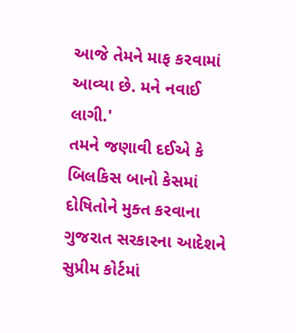આજે તેમને માફ કરવામાં આવ્યા છે. મને નવાઈ લાગી.'
તમને જણાવી દઈએ કે બિલકિસ બાનો કેસમાં દોષિતોને મુક્ત કરવાના ગુજરાત સરકારના આદેશને સુપ્રીમ કોર્ટમાં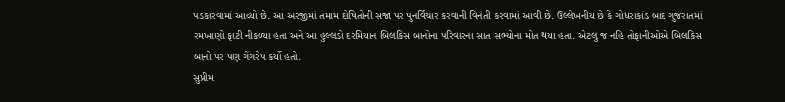પડકારવામાં આવ્યો છે. આ અરજીમાં તમામ દોષિતોની સજા પર પુનર્વિચાર કરવાની વિનંતી કરવામાં આવી છે. ઉલ્લેખનીય છે કે ગોધરાકાંડ બાદ ગુજરાતમાં રમખાણો ફાટી નીકળ્યા હતા અને આ હુલ્લડો દરમિયાન બિલકિસ બાનોના પરિવારના સાત સભ્યોના મોત થયા હતા. એટલુ જ નહિ તોફાનીઓએ બિલકિસ બાનો પર પણ ગેંગરેપ કર્યો હતો.
સુપ્રીમ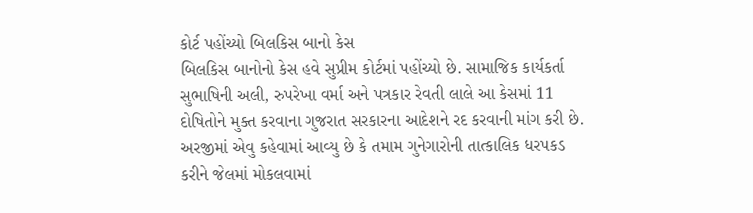કોર્ટ પહોંચ્યો બિલકિસ બાનો કેસ
બિલકિસ બાનોનો કેસ હવે સુપ્રીમ કોર્ટમાં પહોંચ્યો છે. સામાજિક કાર્યકર્તા સુભાષિની અલી, રુપરેખા વર્મા અને પત્રકાર રેવતી લાલે આ કેસમાં 11 દોષિતોને મુક્ત કરવાના ગુજરાત સરકારના આદેશને રદ કરવાની માંગ કરી છે. અરજીમાં એવુ કહેવામાં આવ્યુ છે કે તમામ ગુનેગારોની તાત્કાલિક ધરપકડ કરીને જેલમાં મોકલવામાં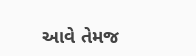આવે તેમજ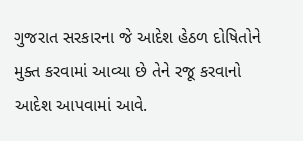ગુજરાત સરકારના જે આદેશ હેઠળ દોષિતોને મુક્ત કરવામાં આવ્યા છે તેને રજૂ કરવાનો આદેશ આપવામાં આવે.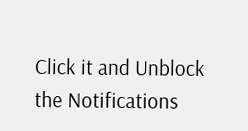Click it and Unblock the Notifications